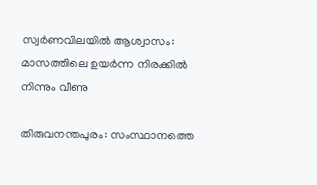സ്വർണവിലയില്‍ ആശ്വാസം: മാസത്തിലെ ഉയർന്ന നിരക്കില്‍ നിന്നും വീണു

തിരുവനന്തപുരം: സംസ്ഥാനത്തെ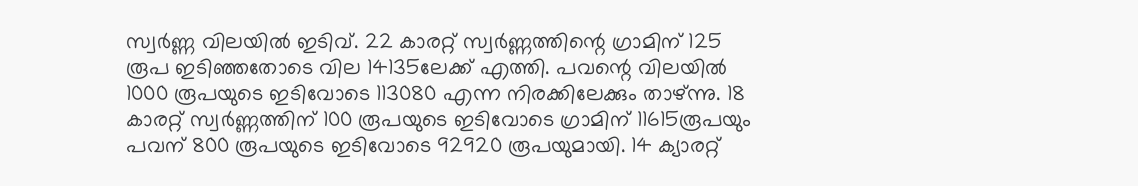സ്വർണ്ണ വിലയിൽ ഇടിവ്. 22 കാരറ്റ് സ്വർണ്ണത്തിന്റെ ഗ്രാമിന് 125 രൂപ ഇടിഞ്ഞതോടെ വില 14135ലേക്ക് എത്തി. പവന്റെ വിലയില്‍ 1000 രൂപയുടെ ഇടിവോടെ 113080 എന്ന നിരക്കിലേക്കും താഴ്ന്നു. 18 കാരറ്റ് സ്വർണ്ണത്തിന് 100 രൂപയുടെ ഇടിവോടെ ഗ്രാമിന് 11615രൂപയും പവന് 800 രൂപയുടെ ഇടിവോടെ 92920 രൂപയുമായി. 14 ക്യാരറ്റ്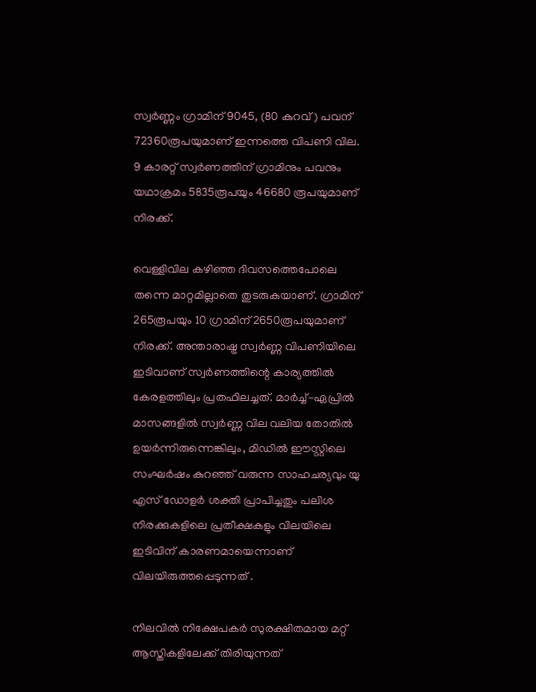സ്വർണ്ണം ഗ്രാമിന് 9045, (80 കുറവ്) പവന് 72360രൂപയുമാണ് ഇന്നത്തെ വിപണി വില. 9 കാരറ്റ് സ്വർണത്തിന് ഗ്രാമിനും പവനും യഥാക്രമം 5835രൂപയും 46680 രൂപയുമാണ് നിരക്ക്.

വെള്ളിവില കഴിഞ്ഞ ദിവസത്തെപോലെ തന്നെ മാറ്റമില്ലാതെ തുടരുകയാണ്. ഗ്രാമിന് 265രൂപയും 10 ഗ്രാമിന് 2650രൂപയുമാണ് നിരക്ക്. അന്താരാഷ്ട്ര സ്വർണ്ണ വിപണിയിലെ ഇടിവാണ് സ്വർണത്തിന്റെ കാര്യത്തില്‍ കേരളത്തിലും പ്രതഫിലച്ചത്. മാർച്ച്-ഏപ്രിൽ മാസങ്ങളിൽ സ്വർണ്ണ വില വലിയ തോതില്‍‌ ഉയർന്നിരുന്നെങ്കിലും, മിഡിൽ ഈസ്റ്റിലെ സംഘർഷം കുറഞ്ഞ് വരുന്ന സാഹചര്യവും യു എസ് ഡോളർ ശക്തി പ്രാപിച്ചതും പലിശ നിരക്കുകളിലെ പ്രതീക്ഷകളും വിലയിലെ ഇടിവിന് കാരണമായെന്നാണ് വിലയിരുത്തപ്പെടുന്നത് .

നിലവില്‍ നിക്ഷേപകർ സുരക്ഷിതമായ മറ്റ് ആസ്തികളിലേക്ക് തിരിയുന്നത്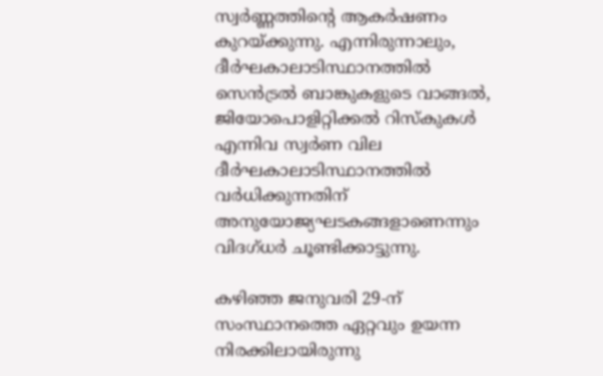സ്വർണ്ണത്തിന്റെ ആകർഷണം കുറയ്ക്കുന്നു. എന്നിരുന്നാലും, ദീർഘകാലാടിസ്ഥാനത്തിൽ സെൻട്രൽ ബാങ്കുകളുടെ വാങ്ങൽ, ജിയോപൊളിറ്റിക്കൽ റിസ്കുകൾ എന്നിവ സ്വർണ വില ദീർഘകാലാടിസ്ഥാനത്തില്‍ വർധിക്കുന്നതിന് അനുയോജ്യഘടകങ്ങളാണെന്നും വിദഗ്ധർ ചൂണ്ടിക്കാട്ടുന്നു.

കഴിഞ്ഞ ജനുവരി 29-ന് സംസ്ഥാനത്തെ ഏറ്റവും ഉയന്ന നിരക്കിലായിരുന്നു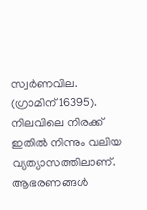സ്വർണവില. (ഗ്രാമിന് 16395). നിലവിലെ നിരക്ക് ഇതില്‍ നിന്നും വലിയ വ്യത്യാസത്തിലാണ്. ആഭരണങ്ങൾ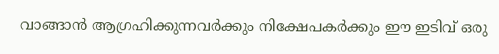വാങ്ങാൻ ആഗ്രഹിക്കുന്നവർക്കും നിക്ഷേപകർക്കും ഈ ഇടിവ് ഒരു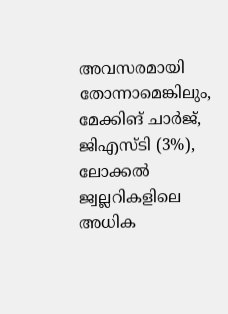അവസരമായി തോന്നാമെങ്കിലും, മേക്കിങ് ചാർജ്, ജിഎസ്ടി (3%), ലോക്കൽ ജ്വല്ലറികളിലെ അധിക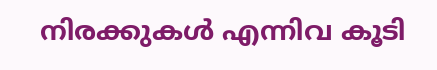നിരക്കുകൾ എന്നിവ കൂടി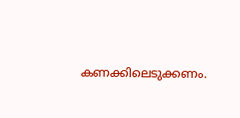കണക്കിലെടുക്കണം.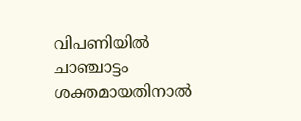വിപണിയില്‍ ചാഞ്ചാട്ടം ശക്തമായതിനാല്‍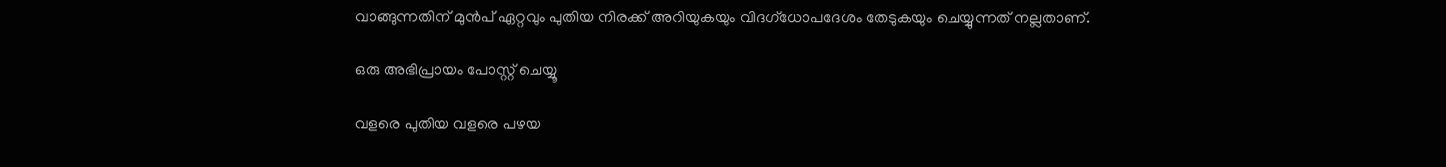വാങ്ങുന്നതിന് മുൻപ് ഏറ്റവും പുതിയ നിരക്ക് അറിയുകയും വിദഗ്ധോപദേശം തേടുകയും ചെയ്യുന്നത് നല്ലതാണ്.

ഒരു അഭിപ്രായം പോസ്റ്റ് ചെയ്യൂ

വളരെ പുതിയ വളരെ പഴയ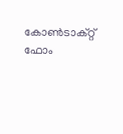കോൺടാക്റ്റ് ഫോം